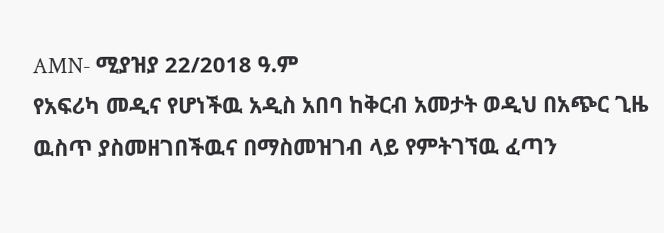AMN- ሚያዝያ 22/2018 ዓ.ም
የአፍሪካ መዲና የሆነችዉ አዲስ አበባ ከቅርብ አመታት ወዲህ በአጭር ጊዜ ዉስጥ ያስመዘገበችዉና በማስመዝገብ ላይ የምትገኘዉ ፈጣን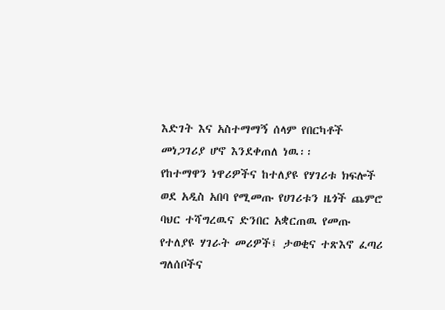እድገት እና አስተማማኝ ሰላም የበርካቶች መነጋገሪያ ሆኖ እንደቀጠለ ነዉ፡፡
የከተማዋን ነዋሪዎችና ከተለያዩ የሃገሪቱ ክፍሎች ወደ አዲስ አበባ የሚመጡ የሀገሪቱን ዜጎች ጨምሮ ባህር ተሻግረዉና ድንበር አቋርጠዉ የመጡ የተለያዩ ሃገራት መሪዎች፤ ታወቂና ተጽእኖ ፈጣሪ ግለሰቦችና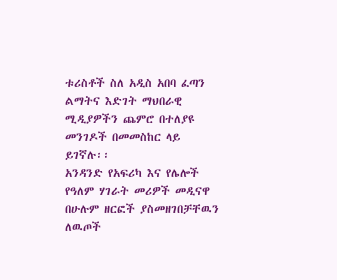ቱሪስቶች ስለ አዲስ አበባ ፈጣን ልማትና እድገት ማህበራዊ ሚዲያዎችን ጨምሮ በተለያዩ መንገዶች በመመስከር ላይ ይገኛሉ፡፡
አንዳንድ የአፍሪካ እና የሌሎች የዓለም ሃገራት መሪዎች መዲናዋ በሁሉም ዘርፎች ያስመዘገበቻቸዉን ለዉጦች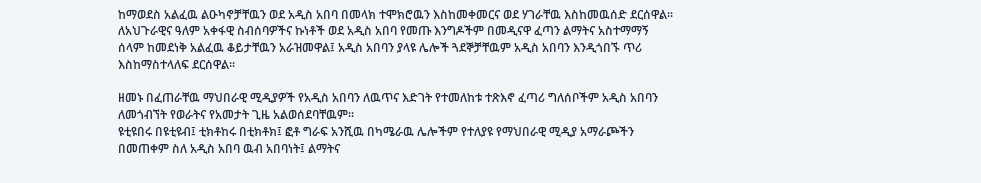ከማወደስ አልፈዉ ልዑካኖቻቸዉን ወደ አዲስ አበባ በመላክ ተሞክሮዉን እስከመቀመርና ወደ ሃገራቸዉ እስከመዉሰድ ደርሰዋል፡፡
ለአህጉራዊና ዓለም አቀፋዊ ስብሰባዎችና ኩነቶች ወደ አዲስ አበባ የመጡ እንግዶችም በመዲናዋ ፈጣን ልማትና አስተማማኝ ሰላም ከመደነቅ አልፈዉ ቆይታቸዉን አራዝመዋል፤ አዲስ አበባን ያላዩ ሌሎች ጓደኞቻቸዉም አዲስ አበባን እንዲጎበኙ ጥሪ እስከማስተላለፍ ደርሰዋል፡፡

ዘመኑ በፈጠራቸዉ ማህበራዊ ሚዲያዎች የአዲስ አበባን ለዉጥና እድገት የተመለከቱ ተጽእኖ ፈጣሪ ግለሰቦችም አዲስ አበባን ለመጎብኘት የወራትና የአመታት ጊዜ አልወሰደባቸዉም፡፡
ዩቲዩበሩ በዩቲዩብ፤ ቲክቶከሩ በቲክቶክ፤ ፎቶ ግራፍ አንሺዉ በካሜራዉ ሌሎችም የተለያዩ የማህበራዊ ሚዲያ አማራጮችን በመጠቀም ስለ አዲስ አበባ ዉብ አበባነት፤ ልማትና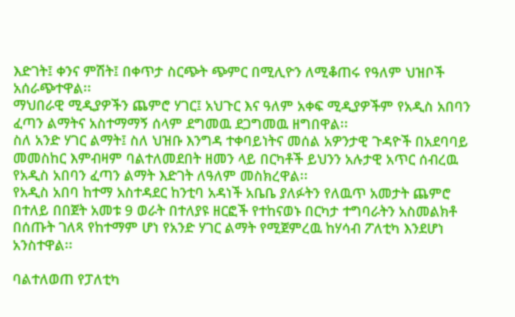እድገት፤ ቀንና ምሽት፤ በቀጥታ ስርጭት ጭምር በሚሊዮን ለሚቆጠሩ የዓለም ህዝቦች አሰራጭተዋል፡፡
ማህበራዊ ሚዲያዎችን ጨምሮ ሃገር፤ አህጉር እና ዓለም አቀፍ ሚዲያዎችም የአዲስ አበባን ፈጣን ልማትና አስተማማኝ ሰላም ደግመዉ ደጋግመዉ ዘግበዋል፡፡
ስለ አንድ ሃገር ልማት፤ ስለ ህዝቡ እንግዳ ተቀባይነትና መሰል አዎንታዊ ጉዳዮች በአደባባይ መመስከር እምብዛም ባልተለመደበት ዘመን ላይ በርካቶች ይህንን አሉታዊ አጥር ሰብረዉ የአዲስ አበባን ፈጣን ልማት እድገት ለዓለም መስክረዋል፡፡
የአዲስ አበባ ከተማ አስተዳደር ከንቲባ አዳነች አቤቤ ያለፉትን የለዉጥ አመታት ጨምሮ በተለይ በበጀት አመቱ 9 ወራት በተለያዩ ዘርፎች የተከናወኑ በርካታ ተግባራትን አስመልክቶ በሰጡት ገለጻ የከተማም ሆነ የአንድ ሃገር ልማት የሚጀምረዉ ከሃሳብ ፖለቲካ እንደሆነ አንስተዋል፡፡

ባልተለወጠ የፓለቲካ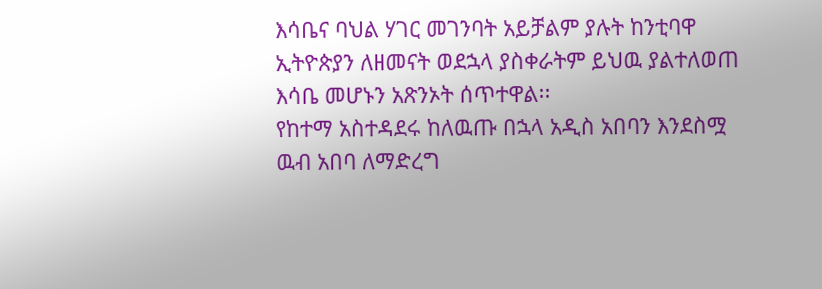እሳቤና ባህል ሃገር መገንባት አይቻልም ያሉት ከንቲባዋ ኢትዮጵያን ለዘመናት ወደኋላ ያስቀራትም ይህዉ ያልተለወጠ እሳቤ መሆኑን አጽንኦት ሰጥተዋል፡፡
የከተማ አስተዳደሩ ከለዉጡ በኋላ አዲስ አበባን እንደስሟ ዉብ አበባ ለማድረግ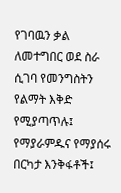የገባዉን ቃል ለመተግበር ወደ ስራ ሲገባ የመንግስትን የልማት እቅድ የሚያጣጥሉ፤ የማያራምዱና የማያሰሩ በርካታ እንቅፋቶች፤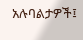አሉባልታዎች፤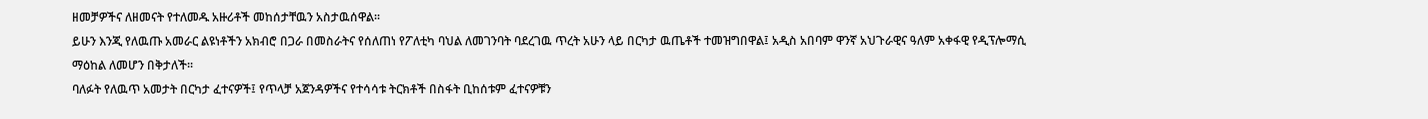ዘመቻዎችና ለዘመናት የተለመዱ አዙሪቶች መከሰታቸዉን አስታዉሰዋል፡፡
ይሁን እንጂ የለዉጡ አመራር ልዩነቶችን አክብሮ በጋራ በመስራትና የሰለጠነ የፖለቲካ ባህል ለመገንባት ባደረገዉ ጥረት አሁን ላይ በርካታ ዉጤቶች ተመዝግበዋል፤ አዲስ አበባም ዋንኛ አህጉራዊና ዓለም አቀፋዊ የዲፕሎማሲ ማዕከል ለመሆን በቅታለች፡፡
ባለፉት የለዉጥ አመታት በርካታ ፈተናዎች፤ የጥላቻ አጀንዳዎችና የተሳሳቱ ትርክቶች በስፋት ቢከሰቱም ፈተናዎቹን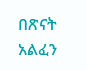በጽናት አልፈን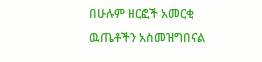በሁሉም ዘርፎች አመርቂ ዉጤቶችን አስመዝግበናል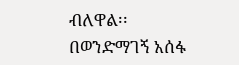ብለዋል፡፡
በወንድማገኝ አሰፋ